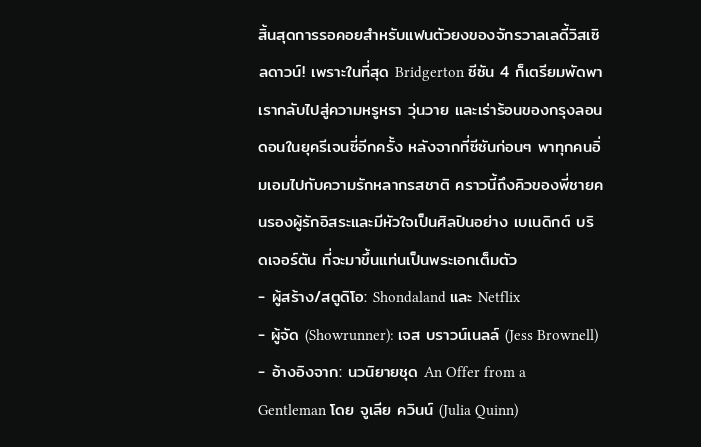สิ้นสุดการรอคอยสำหรับแฟนตัวยงของจักรวาลเลดี้วิสเซิลดาวน์! เพราะในที่สุด Bridgerton ซีซัน 4 ก็เตรียมพัดพาเรากลับไปสู่ความหรูหรา วุ่นวาย และเร่าร้อนของกรุงลอนดอนในยุครีเจนซี่อีกครั้ง หลังจากที่ซีซันก่อนๆ พาทุกคนอิ่มเอมไปกับความรักหลากรสชาติ คราวนี้ถึงคิวของพี่ชายคนรองผู้รักอิสระและมีหัวใจเป็นศิลปินอย่าง เบเนดิกต์ บริดเจอร์ตัน ที่จะมาขึ้นแท่นเป็นพระเอกเต็มตัว
- ผู้สร้าง/สตูดิโอ: Shondaland และ Netflix
- ผู้จัด (Showrunner): เจส บราวน์เนลล์ (Jess Brownell)
- อ้างอิงจาก: นวนิยายชุด An Offer from a Gentleman โดย จูเลีย ควินน์ (Julia Quinn)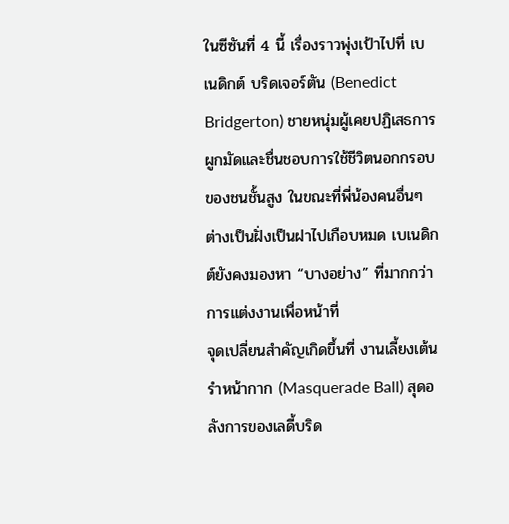ในซีซันที่ 4 นี้ เรื่องราวพุ่งเป้าไปที่ เบเนดิกต์ บริดเจอร์ตัน (Benedict Bridgerton) ชายหนุ่มผู้เคยปฏิเสธการผูกมัดและชื่นชอบการใช้ชีวิตนอกกรอบของชนชั้นสูง ในขณะที่พี่น้องคนอื่นๆ ต่างเป็นฝั่งเป็นฝาไปเกือบหมด เบเนดิกต์ยังคงมองหา “บางอย่าง” ที่มากกว่าการแต่งงานเพื่อหน้าที่
จุดเปลี่ยนสำคัญเกิดขึ้นที่ งานเลี้ยงเต้นรำหน้ากาก (Masquerade Ball) สุดอลังการของเลดี้บริด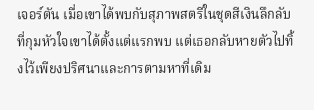เจอร์ตัน เมื่อเขาได้พบกับสุภาพสตรีในชุดสีเงินลึกลับที่กุมหัวใจเขาได้ตั้งแต่แรกพบ แต่เธอกลับหายตัวไปทิ้งไว้เพียงปริศนาและการตามหาที่เดิม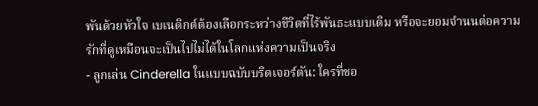พันด้วยหัวใจ เบเนดิกต์ต้องเลือกระหว่างชีวิตที่ไร้พันธะแบบเดิม หรือจะยอมจำนนต่อความรักที่ดูเหมือนจะเป็นไปไม่ได้ในโลกแห่งความเป็นจริง
- ลูกเล่น Cinderella ในแบบฉบับบริดเจอร์ตัน: ใครที่ชอ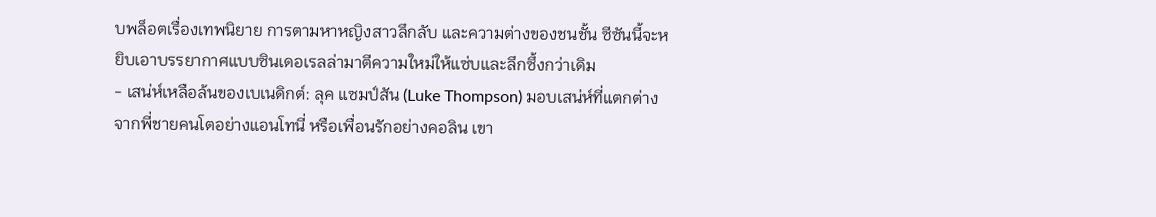บพล็อตเรื่องเทพนิยาย การตามหาหญิงสาวลึกลับ และความต่างของชนชั้น ซีซันนี้จะหยิบเอาบรรยากาศแบบซินเดอเรลล่ามาตีความใหม่ให้แซ่บและลึกซึ้งกว่าเดิม
- เสน่ห์เหลือล้นของเบเนดิกต์: ลุค แซมป์สัน (Luke Thompson) มอบเสน่ห์ที่แตกต่างจากพี่ชายคนโตอย่างแอนโทนี่ หรือเพื่อนรักอย่างคอลิน เขา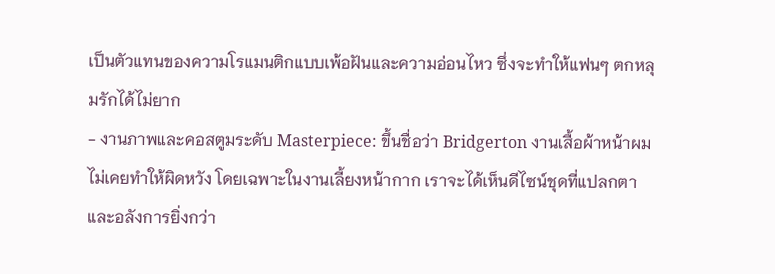เป็นตัวแทนของความโรแมนติกแบบเพ้อฝันและความอ่อนไหว ซึ่งจะทำให้แฟนๆ ตกหลุมรักได้ไม่ยาก
- งานภาพและคอสตูมระดับ Masterpiece: ขึ้นชื่อว่า Bridgerton งานเสื้อผ้าหน้าผมไม่เคยทำให้ผิดหวัง โดยเฉพาะในงานเลี้ยงหน้ากาก เราจะได้เห็นดีไซน์ชุดที่แปลกตาและอลังการยิ่งกว่า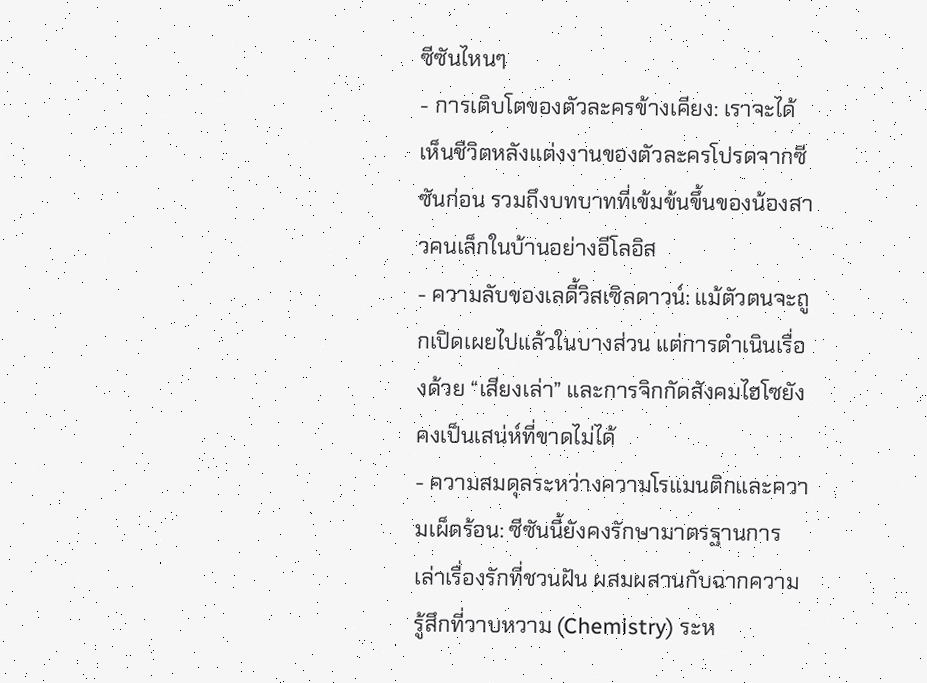ซีซันไหนๆ
- การเติบโตของตัวละครข้างเคียง: เราจะได้เห็นชีวิตหลังแต่งงานของตัวละครโปรดจากซีซันก่อน รวมถึงบทบาทที่เข้มข้นขึ้นของน้องสาวคนเล็กในบ้านอย่างอีโลอิส
- ความลับของเลดี้วิสเซิลดาวน์: แม้ตัวตนจะถูกเปิดเผยไปแล้วในบางส่วน แต่การดำเนินเรื่องด้วย “เสียงเล่า” และการจิกกัดสังคมไฮโซยังคงเป็นเสน่ห์ที่ขาดไม่ได้
- ความสมดุลระหว่างความโรแมนติกและความเผ็ดร้อน: ซีซันนี้ยังคงรักษามาตรฐานการเล่าเรื่องรักที่ชวนฝัน ผสมผสานกับฉากความรู้สึกที่วาบหวาม (Chemistry) ระห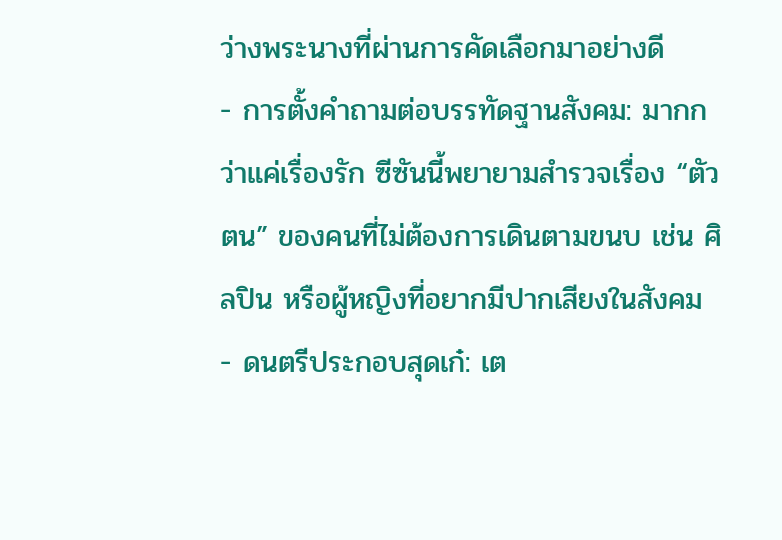ว่างพระนางที่ผ่านการคัดเลือกมาอย่างดี
- การตั้งคำถามต่อบรรทัดฐานสังคม: มากกว่าแค่เรื่องรัก ซีซันนี้พยายามสำรวจเรื่อง “ตัวตน” ของคนที่ไม่ต้องการเดินตามขนบ เช่น ศิลปิน หรือผู้หญิงที่อยากมีปากเสียงในสังคม
- ดนตรีประกอบสุดเก๋: เต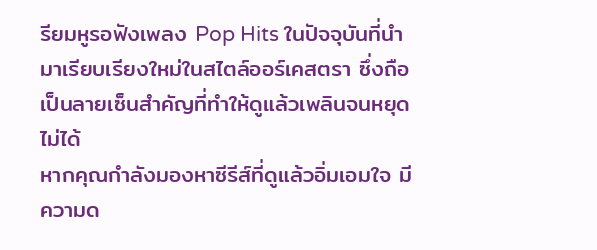รียมหูรอฟังเพลง Pop Hits ในปัจจุบันที่นำมาเรียบเรียงใหม่ในสไตล์ออร์เคสตรา ซึ่งถือเป็นลายเซ็นสำคัญที่ทำให้ดูแล้วเพลินจนหยุดไม่ได้
หากคุณกำลังมองหาซีรีส์ที่ดูแล้วอิ่มเอมใจ มีความด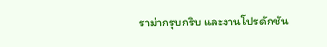ราม่ากรุบกริบ และงานโปรดักชัน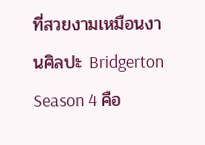ที่สวยงามเหมือนงานศิลปะ Bridgerton Season 4 คือ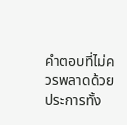คำตอบที่ไม่ควรพลาดด้วยประการทั้ง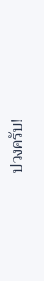ปวงครับ!